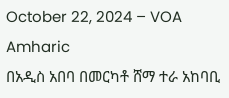October 22, 2024 – VOA Amharic
በአዲስ አበባ በመርካቶ ሸማ ተራ አከባቢ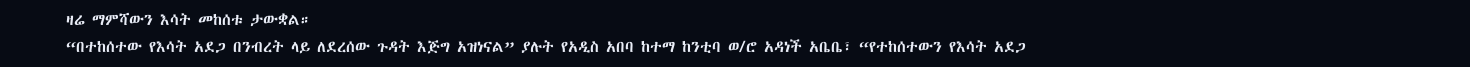ዛሬ ማምሻውን እሳት መከሰቱ ታውቋል።
“በተከሰተው የእሳት አደጋ በንብረት ላይ ለደረሰው ጉዳት እጅግ አዝነናል” ያሉት የአዲስ አበባ ከተማ ከንቲባ ወ/ሮ አዳነች አቤቤ፣ “የተከሰተውን የእሳት አደጋ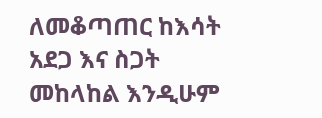ለመቆጣጠር ከእሳት አደጋ እና ስጋት መከላከል እንዲሁም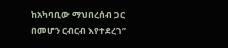ከአካባቢው ማህበረሰብ ጋር በመሆን ርብርብ እየተደረገ”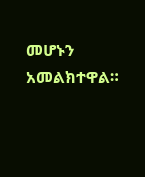መሆኑን አመልክተዋል።